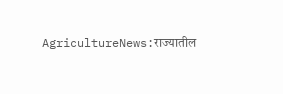AgricultureNews:राज्यातील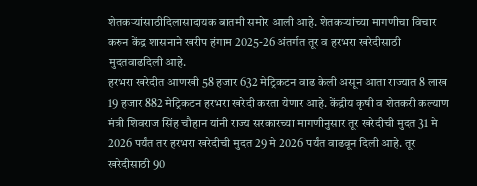शेतकऱ्यांसाठीदिलासादायक बातमी समोर आली आहे. शेतकऱ्यांच्या मागणीचा विचार करुन केंद्र शासनाने खरीप हंगाम 2025-26 अंतर्गत तूर व हरभरा खरेदीसाठी मुदतवाढदिली आहे.
हरभरा खरेदीत आणखी 58 हजार 632 मेट्रिकटन वाढ केली असून आता राज्यात 8 लाख 19 हजार 882 मेट्रिकटन हरभरा खरेदी करता येणार आहे. केंद्रीय कृषी व शेतकरी कल्याण मंत्री शिवराज सिंह चौहान यांनी राज्य सरकारच्या मागणीनुसार तूर खरेदीची मुदत 31 मे 2026 पर्यंत तर हरभरा खरेदीची मुदत 29 मे 2026 पर्यंत वाढवून दिली आहे. तूर खरेदीसाठी 90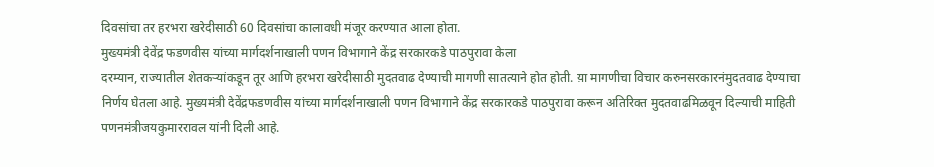दिवसांचा तर हरभरा खरेदीसाठी 60 दिवसांचा कालावधी मंजूर करण्यात आला होता.
मुख्यमंत्री देवेंद्र फडणवीस यांच्या मार्गदर्शनाखाली पणन विभागाने केंद्र सरकारकडे पाठपुरावा केला
दरम्यान, राज्यातील शेतकऱ्यांकडून तूर आणि हरभरा खरेदीसाठी मुदतवाढ देण्याची मागणी सातत्याने होत होती. य़ा मागणीचा विचार करुनसरकारनंमुदतवाढ देण्याचा निर्णय घेतला आहे. मुख्यमंत्री देवेंद्रफडणवीस यांच्या मार्गदर्शनाखाली पणन विभागाने केंद्र सरकारकडे पाठपुरावा करून अतिरिक्त मुदतवाढमिळवून दिल्याची माहिती पणनमंत्रीजयकुमाररावल यांनी दिली आहे.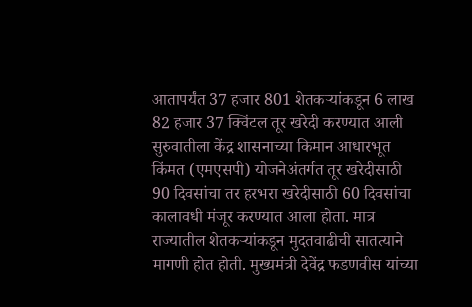आतापर्यंत 37 हजार 801 शेतकऱ्यांकडून 6 लाख 82 हजार 37 क्विंटल तूर खरेदी करण्यात आली
सुरुवातीला केंद्र शासनाच्या किमान आधारभूत किंमत (एमएसपी) योजनेअंतर्गत तूर खरेदीसाठी 90 दिवसांचा तर हरभरा खरेदीसाठी 60 दिवसांचा कालावधी मंजूर करण्यात आला होता. मात्र राज्यातील शेतकऱ्यांकडून मुदतवाढीची सातत्याने मागणी होत होती. मुख्यमंत्री देवेंद्र फडणवीस यांच्या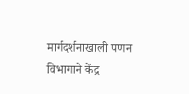मार्गदर्शनाखाली पणन विभागाने केंद्र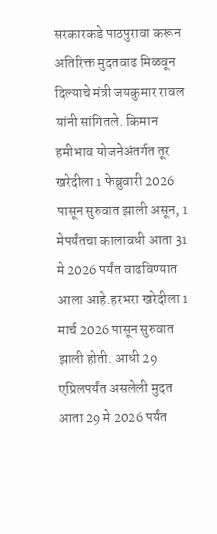सरकारकडे पाठपुरावा करून अतिरिक्त मुदतवाढ मिळवून दिल्याचे मंत्री जयकुमार रावल यांनी सांगितले. किमान हमीभाव योजनेअंतर्गत तूर खरेदीला 1 फेब्रुवारी 2026 पासून सुरुवात झाली असून, 1 मेपर्यंतचा कालावधी आता 31 मे 2026 पर्यंत वाढविण्यात आला आहे.हरभरा खरेदीला 1 मार्च 2026 पासून सुरुवात झाली होती. आधी 29 एप्रिलपर्यंत असलेली मुदत आता 29 मे 2026 पर्यंत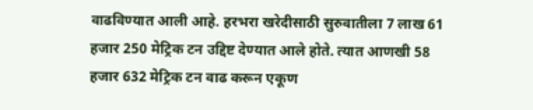वाढविण्यात आली आहे. हरभरा खरेदीसाठी सुरुवातीला 7 लाख 61 हजार 250 मेट्रिक टन उद्दिष्ट देण्यात आले होते. त्यात आणखी 58 हजार 632 मेट्रिक टन वाढ करून एकूण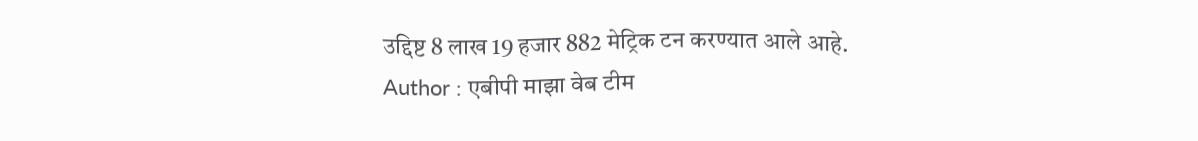उद्दिष्ट 8 लाख 19 हजार 882 मेट्रिक टन करण्यात आले आहे.
Author : एबीपी माझा वेब टीम